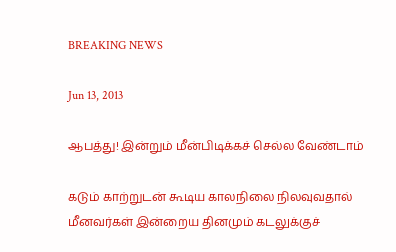BREAKING NEWS

Jun 13, 2013

ஆபத்து! இன்றும் மீன்பிடிக்கச் செல்ல வேண்டாம்

கடும் காற்றுடன் கூடிய காலநிலை நிலவுவதால் மீனவர்கள் இன்றைய தினமும் கடலுக்குச்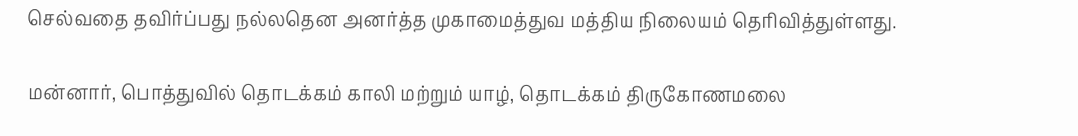செல்வதை தவிர்ப்பது நல்லதென அனர்த்த முகாமைத்துவ மத்திய நிலையம் தெரிவித்துள்ளது.

மன்னார், பொத்துவில் தொடக்கம் காலி மற்றும் யாழ், தொடக்கம் திருகோணமலை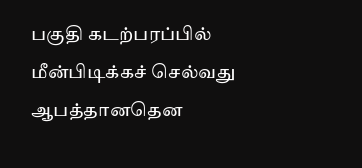பகுதி கடற்பரப்பில் மீன்பிடிக்கச் செல்வது ஆபத்தானதென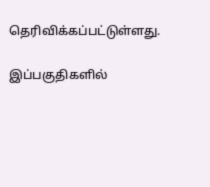தெரிவிக்கப்பட்டுள்ளது.

இப்பகுதிகளில்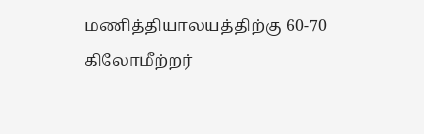மணித்தியாலயத்திற்கு 60-70 கிலோமீற்றர்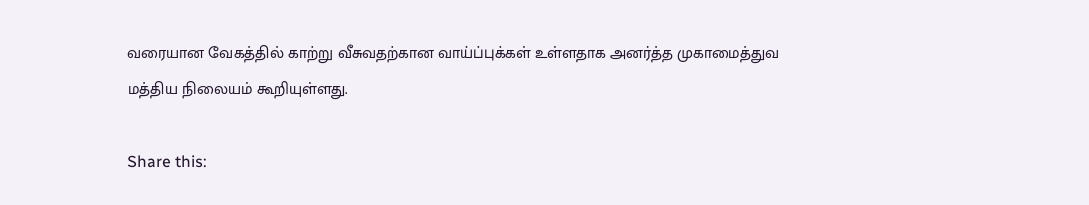வரையான வேகத்தில் காற்று வீசுவதற்கான வாய்ப்புக்கள் உள்ளதாக அனர்த்த முகாமைத்துவ மத்திய நிலையம் கூறியுள்ளது.

Share this: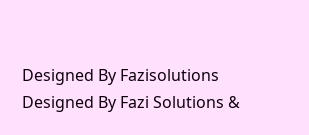Designed By Fazisolutions
Designed By Fazi Solutions &